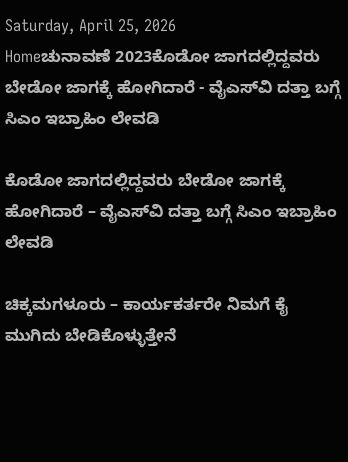Saturday, April 25, 2026
Homeಚುನಾವಣೆ 2023ಕೊಡೋ ಜಾಗದಲ್ಲಿದ್ದವರು ಬೇಡೋ ಜಾಗಕ್ಕೆ ಹೋಗಿದಾರೆ - ವೈಎಸ್‌ವಿ ದತ್ತಾ ಬಗ್ಗೆ ಸಿಎಂ ಇಬ್ರಾಹಿಂ ಲೇವಡಿ

ಕೊಡೋ ಜಾಗದಲ್ಲಿದ್ದವರು ಬೇಡೋ ಜಾಗಕ್ಕೆ ಹೋಗಿದಾರೆ – ವೈಎಸ್‌ವಿ ದತ್ತಾ ಬಗ್ಗೆ ಸಿಎಂ ಇಬ್ರಾಹಿಂ ಲೇವಡಿ

ಚಿಕ್ಕಮಗಳೂರು – ಕಾರ್ಯಕರ್ತರೇ ನಿಮಗೆ ಕೈ ಮುಗಿದು ಬೇಡಿಕೊಳ್ಳುತ್ತೇನೆ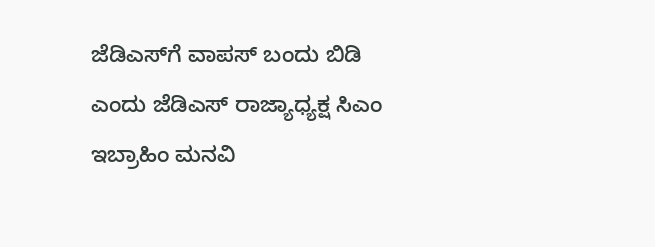ಜೆಡಿಎಸ್‌ಗೆ ವಾಪಸ್ ಬಂದು ಬಿಡಿ ಎಂದು ಜೆಡಿಎಸ್ ರಾಜ್ಯಾಧ್ಯಕ್ಷ ಸಿಎಂ ಇಬ್ರಾಹಿಂ ಮನವಿ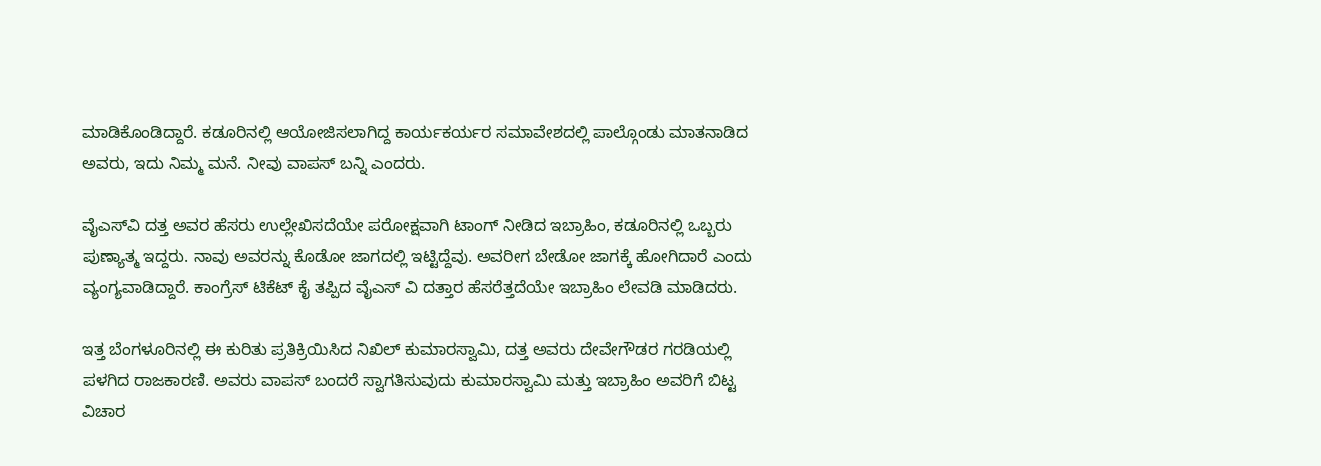ಮಾಡಿಕೊಂಡಿದ್ದಾರೆ. ಕಡೂರಿನಲ್ಲಿ ಆಯೋಜಿಸಲಾಗಿದ್ದ ಕಾರ್ಯಕರ್ಯರ ಸಮಾವೇಶದಲ್ಲಿ ಪಾಲ್ಗೊಂಡು ಮಾತನಾಡಿದ ಅವರು, ಇದು ನಿಮ್ಮ ಮನೆ. ನೀವು ವಾಪಸ್ ಬನ್ನಿ ಎಂದರು.

ವೈಎಸ್‌ವಿ ದತ್ತ ಅವರ ಹೆಸರು ಉಲ್ಲೇಖಿಸದೆಯೇ ಪರೋಕ್ಷವಾಗಿ ಟಾಂಗ್ ನೀಡಿದ ಇಬ್ರಾಹಿಂ, ಕಡೂರಿನಲ್ಲಿ ಒಬ್ಬರು ಪುಣ್ಯಾತ್ಮ ಇದ್ದರು. ನಾವು ಅವರನ್ನು ಕೊಡೋ ಜಾಗದಲ್ಲಿ ಇಟ್ಟಿದ್ದೆವು. ಅವರೀಗ ಬೇಡೋ ಜಾಗಕ್ಕೆ ಹೋಗಿದಾರೆ ಎಂದು ವ್ಯಂಗ್ಯವಾಡಿದ್ದಾರೆ‌. ಕಾಂಗ್ರೆಸ್‌ ಟಿಕೆಟ್ ಕೈ ತಪ್ಪಿದ ವೈಎಸ್ ವಿ ದತ್ತಾರ ಹೆಸರೆತ್ತದೆಯೇ ಇಬ್ರಾಹಿಂ ಲೇವಡಿ ಮಾಡಿದರು.

ಇತ್ತ ಬೆಂಗಳೂರಿನಲ್ಲಿ ಈ ಕುರಿತು ಪ್ರತಿಕ್ರಿಯಿಸಿದ ನಿಖಿಲ್ ಕುಮಾರಸ್ವಾಮಿ, ದತ್ತ ಅವರು ದೇವೇಗೌಡರ ಗರಡಿಯಲ್ಲಿ ಪಳಗಿದ ರಾಜಕಾರಣಿ. ಅವರು ವಾಪಸ್ ಬಂದರೆ ಸ್ವಾಗತಿಸುವುದು ಕುಮಾರಸ್ವಾಮಿ ಮತ್ತು ಇಬ್ರಾಹಿಂ ಅವರಿಗೆ ಬಿಟ್ಟ ವಿಚಾರ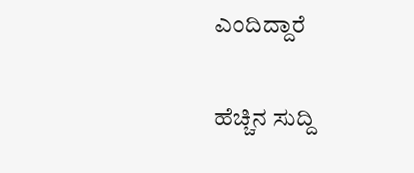ಎಂದಿದ್ದಾರೆ

ಹೆಚ್ಚಿನ ಸುದ್ದಿ